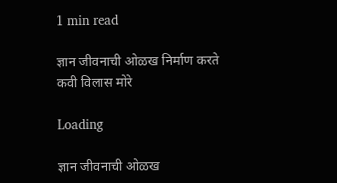1 min read

ज्ञान जीवनाची ओळख निर्माण करते
कवी विलास मोरे

Loading

ज्ञान जीवनाची ओळख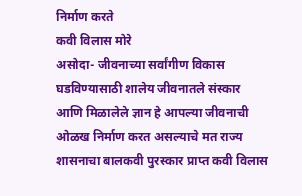निर्माण करते
कवी विलास मोरे
असोदा- जीवनाच्या सर्वांगीण विकास घडविण्यासाठी शालेय जीवनातले संस्कार आणि मिळालेले ज्ञान हे आपल्या जीवनाची ओळख निर्माण करत असल्याचे मत राज्य शासनाचा बालकवी पुरस्कार प्राप्त कवी विलास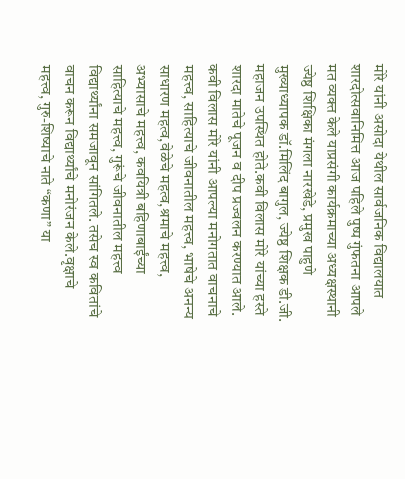मोरे यांनी असोदा येथील सार्वजनिक विद्यालयात शारदोत्सवानिमित्त आज पहिले पुष्प गुंफतना आपले मत व्यक्त केले याप्रसंगी कार्यक्रमाच्या अध्यक्षस्थानी ज्येष्ठ शिक्षिका मंगला नारखेडे, प्रमुख पाहुणे मुख्याध्यापक डॉ.मिलिंद बागुल, ज्येष्ठ शिक्षक डी.जी. महाजन उपस्थित होते.कवी विलास मोरे यांच्या हस्ते शारदा मातेचे पूजन व दीप प्रज्वलन करण्यात आले. कवी विलास मोरे यांनी आपल्या मनोगतात वाचनाचे महत्त्व, साहित्याचे जीवनातील महत्त्व, भाषेचे अनन्य साधारण महत्व,वेळेचे महत्व,श्रमाचे महत्त्व, अभ्यासाचे महत्त्व, कवयित्री बहिणाबाईंच्या साहित्याचे महत्त्व, गुरूंचे जीवनातील महत्त्व विद्यार्थ्यांना समजावून सांगितले. तसेच स्व कवितांचे वाचन करून विद्यार्थ्यांचे मनोरंजन केले.वृक्षाचे महत्त्व, गुरु-शिष्याचे नाते “कणा” या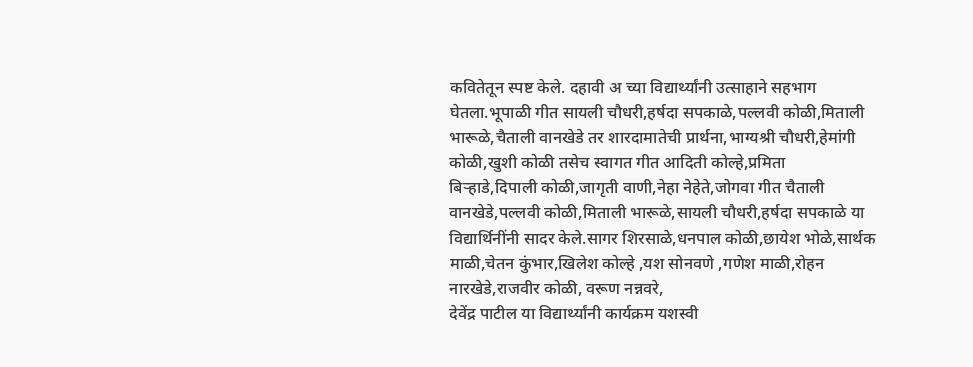कवितेतून स्पष्ट केले. दहावी अ च्या विद्यार्थ्यांनी उत्साहाने सहभाग घेतला.भूपाळी गीत सायली चौधरी,हर्षदा सपकाळे,पल्लवी कोळी,मिताली भारूळे,चैताली वानखेडे तर शारदामातेची प्रार्थना,भाग्यश्री चौधरी,हेमांगी कोळी,खुशी कोळी तसेच स्वागत गीत आदिती कोल्हे,प्रमिता बिऱ्हाडे,दिपाली कोळी,जागृती वाणी,नेहा नेहेते,जोगवा गीत चैताली वानखेडे,पल्लवी कोळी,मिताली भारूळे,सायली चौधरी,हर्षदा सपकाळे या विद्यार्थिनींनी सादर केले.सागर शिरसाळे,धनपाल कोळी,छायेश भोळे,सार्थक माळी,चेतन कुंभार,खिलेश कोल्हे ,यश सोनवणे ,गणेश माळी,रोहन नारखेडे,राजवीर कोळी, वरूण नन्नवरे,
देवेंद्र पाटील या विद्यार्थ्यांनी कार्यक्रम यशस्वी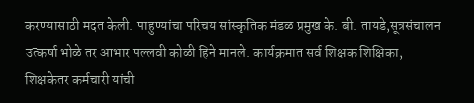करण्यासाठी मदत केली. पाहुण्यांचा परिचय सांस्कृतिक मंडळ प्रमुख के. बी. तायडे,सूत्रसंचालन उत्कर्षा भोळे तर आभार पल्लवी कोळी हिने मानले. कार्यक्रमात सर्व शिक्षक शिक्षिका, शिक्षकेतर कर्मचारी यांची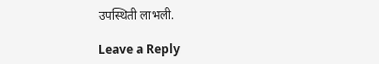उपस्थिती लाभली.

Leave a Reply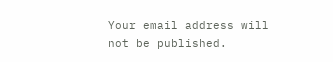Your email address will not be published.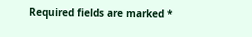Required fields are marked *